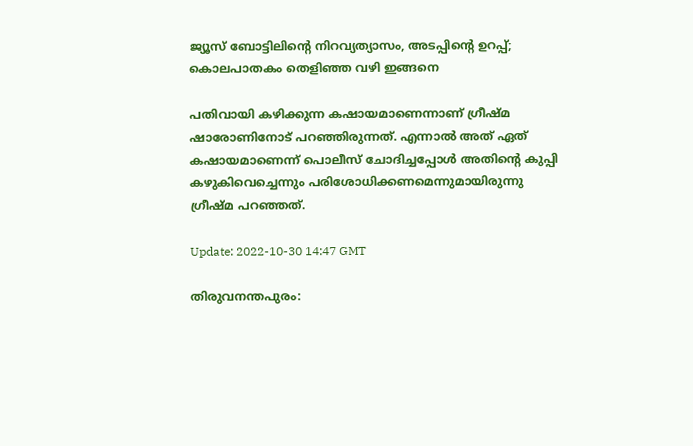ജ്യൂസ് ബോട്ടിലിന്റെ നിറവ്യത്യാസം, അടപ്പിന്റെ ഉറപ്പ്; കൊലപാതകം തെളിഞ്ഞ വഴി ഇങ്ങനെ

പതിവായി കഴിക്കുന്ന കഷായമാണെന്നാണ് ഗ്രീഷ്മ ഷാരോണിനോട് പറഞ്ഞിരുന്നത്. എന്നാൽ അത് ഏത് കഷായമാണെന്ന് പൊലീസ് ചോദിച്ചപ്പോൾ അതിന്റെ കുപ്പി കഴുകിവെച്ചെന്നും പരിശോധിക്കണമെന്നുമായിരുന്നു ഗ്രീഷ്മ പറഞ്ഞത്.

Update: 2022-10-30 14:47 GMT

തിരുവനന്തപുരം: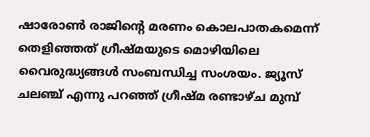ഷാരോൺ രാജിന്റെ മരണം കൊലപാതകമെന്ന് തെളിഞ്ഞത് ഗ്രീഷ്മയുടെ മൊഴിയിലെ വൈരുദ്ധ്യങ്ങൾ സംബന്ധിച്ച സംശയം. ജ്യൂസ് ചലഞ്ച് എന്നു പറഞ്ഞ് ഗ്രീഷ്മ രണ്ടാഴ്ച മുമ്പ്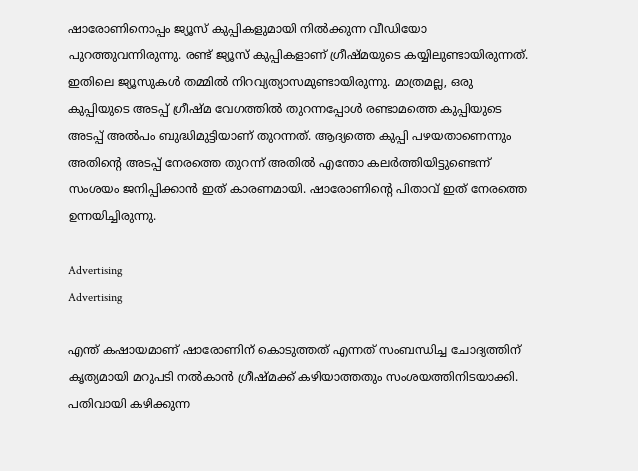ഷാരോണിനൊപ്പം ജ്യൂസ് കുപ്പികളുമായി നിൽക്കുന്ന വീഡിയോ പുറത്തുവന്നിരുന്നു. രണ്ട് ജ്യൂസ് കുപ്പികളാണ് ഗ്രീഷ്മയുടെ കയ്യിലുണ്ടായിരുന്നത്. ഇതിലെ ജ്യൂസുകൾ തമ്മിൽ നിറവ്യത്യാസമുണ്ടായിരുന്നു. മാത്രമല്ല, ഒരു കുപ്പിയുടെ അടപ്പ് ഗ്രീഷ്മ വേഗത്തിൽ തുറന്നപ്പോൾ രണ്ടാമത്തെ കുപ്പിയുടെ അടപ്പ് അൽപം ബുദ്ധിമുട്ടിയാണ് തുറന്നത്. ആദ്യത്തെ കുപ്പി പഴയതാണെന്നും അതിന്റെ അടപ്പ് നേരത്തെ തുറന്ന് അതിൽ എന്തോ കലർത്തിയിട്ടുണ്ടെന്ന് സംശയം ജനിപ്പിക്കാൻ ഇത് കാരണമായി. ഷാരോണിന്റെ പിതാവ് ഇത് നേരത്തെ ഉന്നയിച്ചിരുന്നു.

Advertising
Advertising

എന്ത് കഷായമാണ് ഷാരോണിന് കൊടുത്തത് എന്നത് സംബന്ധിച്ച ചോദ്യത്തിന് കൃത്യമായി മറുപടി നൽകാൻ ഗ്രീഷ്മക്ക് കഴിയാത്തതും സംശയത്തിനിടയാക്കി. പതിവായി കഴിക്കുന്ന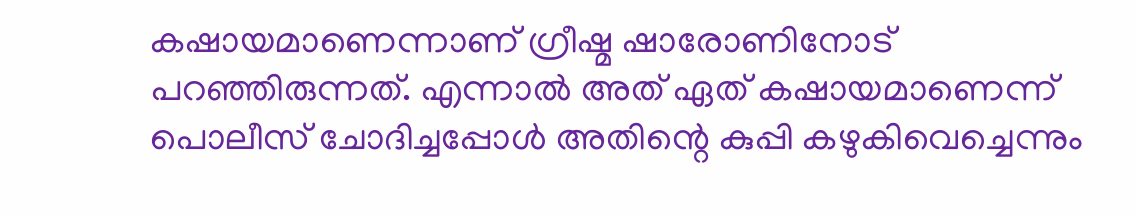കഷായമാണെന്നാണ് ഗ്രീഷ്മ ഷാരോണിനോട് പറഞ്ഞിരുന്നത്. എന്നാൽ അത് ഏത് കഷായമാണെന്ന് പൊലീസ് ചോദിച്ചപ്പോൾ അതിന്റെ കുപ്പി കഴുകിവെച്ചെന്നും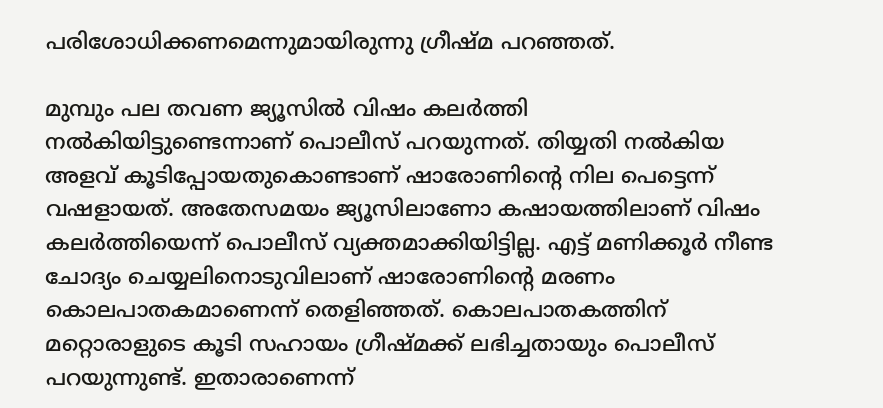പരിശോധിക്കണമെന്നുമായിരുന്നു ഗ്രീഷ്മ പറഞ്ഞത്.

മുമ്പും പല തവണ ജ്യൂസിൽ വിഷം കലർത്തി നൽകിയിട്ടുണ്ടെന്നാണ് പൊലീസ് പറയുന്നത്. തിയ്യതി നൽകിയ അളവ് കൂടിപ്പോയതുകൊണ്ടാണ് ഷാരോണിന്റെ നില പെട്ടെന്ന് വഷളായത്. അതേസമയം ജ്യൂസിലാണോ കഷായത്തിലാണ് വിഷം കലർത്തിയെന്ന് പൊലീസ് വ്യക്തമാക്കിയിട്ടില്ല. എട്ട് മണിക്കൂർ നീണ്ട ചോദ്യം ചെയ്യലിനൊടുവിലാണ് ഷാരോണിന്റെ മരണം കൊലപാതകമാണെന്ന് തെളിഞ്ഞത്. കൊലപാതകത്തിന് മറ്റൊരാളുടെ കൂടി സഹായം ഗ്രീഷ്മക്ക് ലഭിച്ചതായും പൊലീസ് പറയുന്നുണ്ട്. ഇതാരാണെന്ന്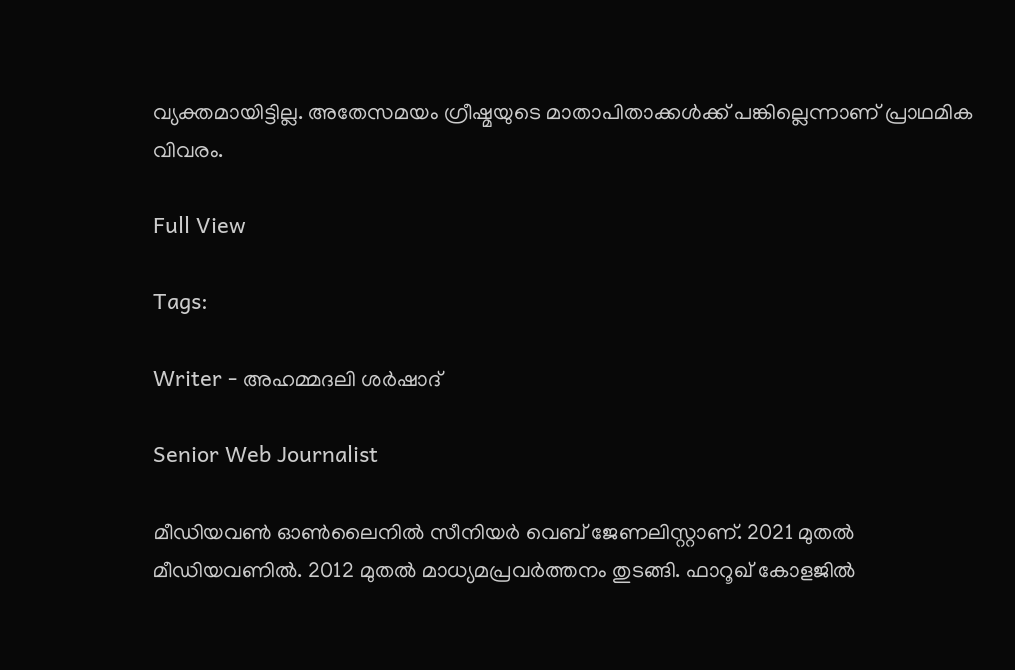വ്യക്തമായിട്ടില്ല. അതേസമയം ഗ്രീഷ്മയുടെ മാതാപിതാക്കൾക്ക് പങ്കില്ലെന്നാണ് പ്രാഥമിക വിവരം.

Full View

Tags:

Writer - അഹമ്മദലി ശര്‍ഷാദ്

Senior Web Journalist

മീഡിയവൺ ഓൺലൈനിൽ സീനിയർ വെബ് ജേണലിസ്റ്റാണ്. 2021 മുതൽ മീഡിയവണിൽ. 2012 മുതൽ മാധ്യമപ്രവർത്തനം തുടങ്ങി. ഫാറൂഖ് കോളജിൽ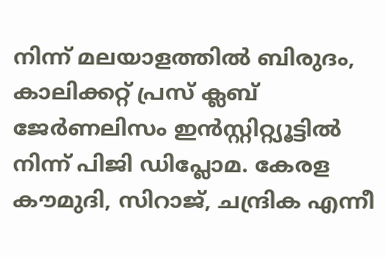നിന്ന് മലയാളത്തിൽ ബിരുദം, കാലിക്കറ്റ് പ്രസ് ക്ലബ് ജേർണലിസം ഇൻസ്റ്റിറ്റ്യൂട്ടിൽ നിന്ന് പിജി ഡിപ്ലോമ. കേരള കൗമുദി, സിറാജ്, ചന്ദ്രിക എന്നീ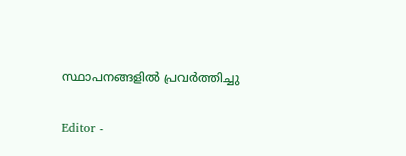സ്ഥാപനങ്ങളിൽ പ്രവർത്തിച്ചു

Editor -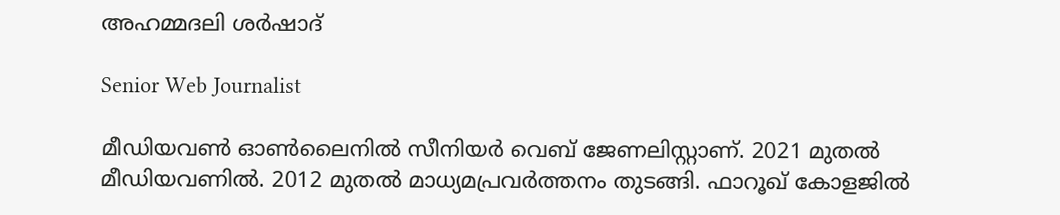അഹമ്മദലി ശര്‍ഷാദ്

Senior Web Journalist

മീഡിയവൺ ഓൺലൈനിൽ സീനിയർ വെബ് ജേണലിസ്റ്റാണ്. 2021 മുതൽ മീഡിയവണിൽ. 2012 മുതൽ മാധ്യമപ്രവർത്തനം തുടങ്ങി. ഫാറൂഖ് കോളജിൽ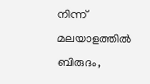നിന്ന് മലയാളത്തിൽ ബിരുദം,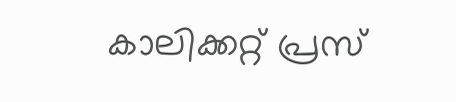കാലിക്കറ്റ് പ്രസ്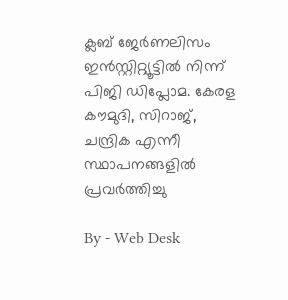ക്ലബ് ജേർണലിസം ഇൻസ്റ്റിറ്റ്യൂട്ടിൽ നിന്ന് പിജി ഡിപ്ലോമ. കേരള കൗമുദി, സിറാജ്, ചന്ദ്രിക എന്നീ സ്ഥാപനങ്ങളിൽ പ്രവർത്തിച്ചു

By - Web Desk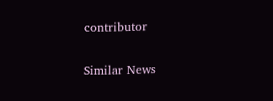contributor

Similar News